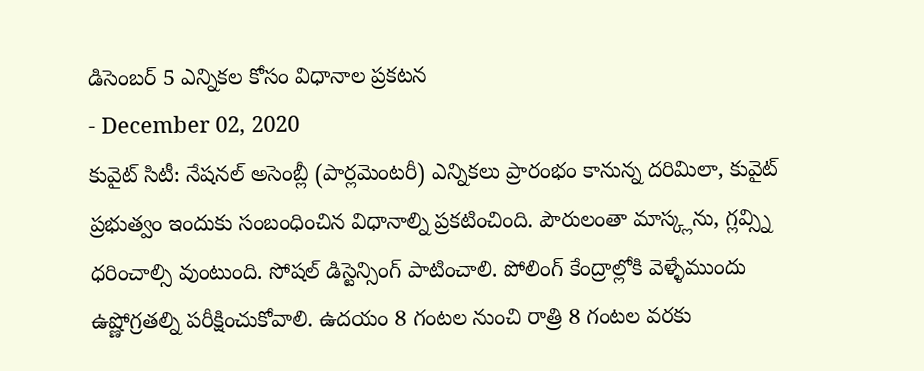డిసెంబర్ 5 ఎన్నికల కోసం విధానాల ప్రకటన
- December 02, 2020
కువైట్ సిటీ: నేషనల్ అసెంబ్లీ (పార్లమెంటరీ) ఎన్నికలు ప్రారంభం కానున్న దరిమిలా, కువైట్ ప్రభుత్వం ఇందుకు సంబంధించిన విధానాల్ని ప్రకటించింది. పౌరులంతా మాస్క్లను, గ్లవ్స్ని ధరించాల్సి వుంటుంది. సోషల్ డిస్టెన్సింగ్ పాటించాలి. పోలింగ్ కేంద్రాల్లోకి వెళ్ళేముందు ఉష్ణోగ్రతల్ని పరీక్షించుకోవాలి. ఉదయం 8 గంటల నుంచి రాత్రి 8 గంటల వరకు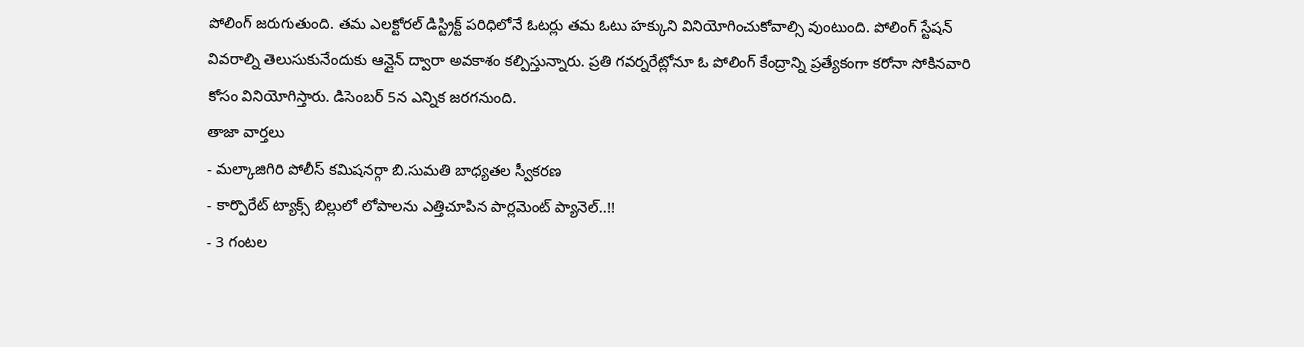పోలింగ్ జరుగుతుంది. తమ ఎలక్టోరల్ డిస్ట్రిక్ట్ పరిధిలోనే ఓటర్లు తమ ఓటు హక్కుని వినియోగించుకోవాల్సి వుంటుంది. పోలింగ్ స్టేషన్ వివరాల్ని తెలుసుకునేందుకు ఆన్లైన్ ద్వారా అవకాశం కల్పిస్తున్నారు. ప్రతి గవర్నరేట్లోనూ ఓ పోలింగ్ కేంద్రాన్ని ప్రత్యేకంగా కరోనా సోకినవారి కోసం వినియోగిస్తారు. డిసెంబర్ 5న ఎన్నిక జరగనుంది.
తాజా వార్తలు
- మల్కాజిగిరి పోలీస్ కమిషనర్గా బి.సుమతి బాధ్యతల స్వీకరణ
- కార్పొరేట్ ట్యాక్స్ బిల్లులో లోపాలను ఎత్తిచూపిన పార్లమెంట్ ప్యానెల్..!!
- 3 గంటల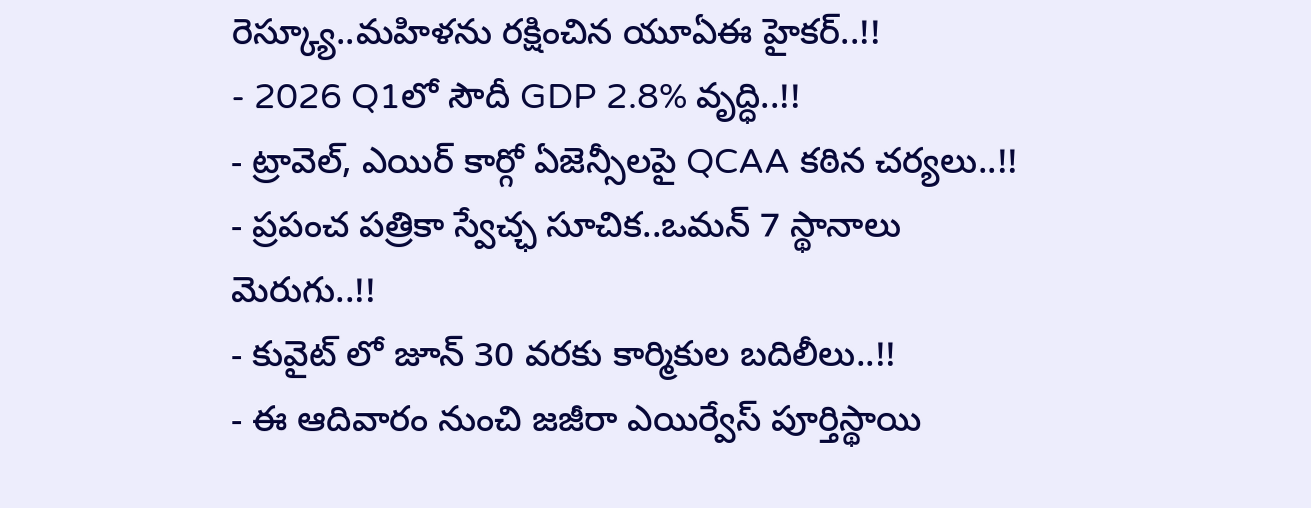రెస్క్యూ..మహిళను రక్షించిన యూఏఈ హైకర్..!!
- 2026 Q1లో సౌదీ GDP 2.8% వృద్ధి..!!
- ట్రావెల్, ఎయిర్ కార్గో ఏజెన్సీలపై QCAA కఠిన చర్యలు..!!
- ప్రపంచ పత్రికా స్వేచ్ఛ సూచిక..ఒమన్ 7 స్థానాలు మెరుగు..!!
- కువైట్ లో జూన్ 30 వరకు కార్మికుల బదిలీలు..!!
- ఈ ఆదివారం నుంచి జజీరా ఎయిర్వేస్ పూర్తిస్థాయి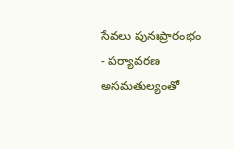సేవలు పునఃప్రారంభం
- పర్యావరణ అసమతుల్యంతో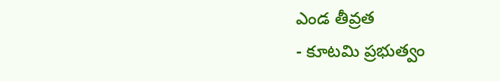ఎండ తీవ్రత
- కూటమి ప్రభుత్వం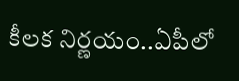కీలక నిర్ణయం..ఏపీలో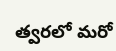త్వరలో మరో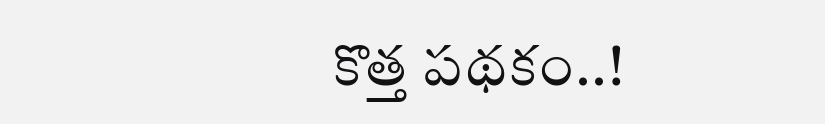కొత్త పథకం..!